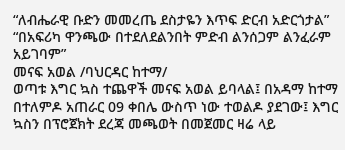“ለብሔራዊ ቡድን መመረጤ ደስታዬን እጥፍ ድርብ አድርጎታል”
“በአፍሪካ ዋንጫው በተደለደልንበት ምድብ ልንሰጋም ልንፈራም አይገባም”
መናፍ አወል /ባህርዳር ከተማ/
ወጣቱ እግር ኳስ ተጨዋች መናፍ አወል ይባላል፤ በአዳማ ከተማ በተለምዶ አጠራር 09 ቀበሌ ውስጥ ነው ተወልዶ ያደገው፤ እግር ኳስን በፕሮጀክት ደረጃ መጫወት በመጀመር ዛሬ ላይ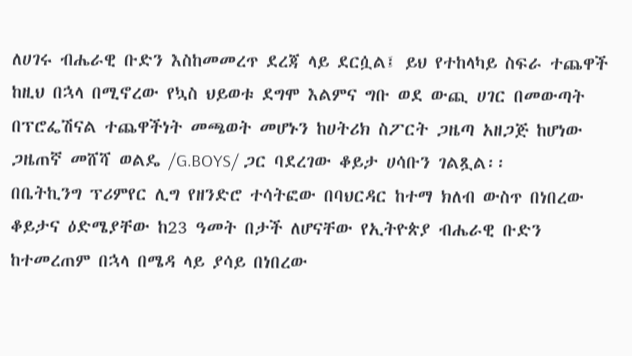ለሀገሩ ብሔራዊ ቡድን እስከመመረጥ ደረጃ ላይ ደርሷል፤ ይህ የተከላካይ ስፍራ ተጨዋች ከዚህ በኋላ በሚኖረው የኳስ ህይወቱ ደግሞ እልምና ግቡ ወደ ውጪ ሀገር በመውጣት በፕሮፌሽናል ተጨዋችነት መጫወት መሆኑን ከሀትሪክ ስፖርት ጋዜጣ አዘጋጅ ከሆነው ጋዜጠኛ መሸሻ ወልዴ /G.BOYS/ ጋር ባደረገው ቆይታ ሀሳቡን ገልጿል፡፡
በቤትኪንግ ፕሪምየር ሊግ የዘንድሮ ተሳትፎው በባህርዳር ከተማ ክለብ ውስጥ በነበረው ቆይታና ዕድሜያቸው ከ23 ዓመት በታች ለሆናቸው የኢትዮጵያ ብሔራዊ ቡድን ከተመረጠም በኋላ በሜዳ ላይ ያሳይ በነበረው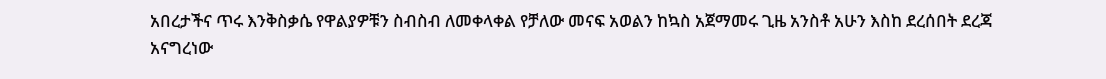አበረታችና ጥሩ እንቅስቃሴ የዋልያዎቹን ስብስብ ለመቀላቀል የቻለው መናፍ አወልን ከኳስ አጀማመሩ ጊዜ አንስቶ አሁን እስከ ደረሰበት ደረጃ አናግረነው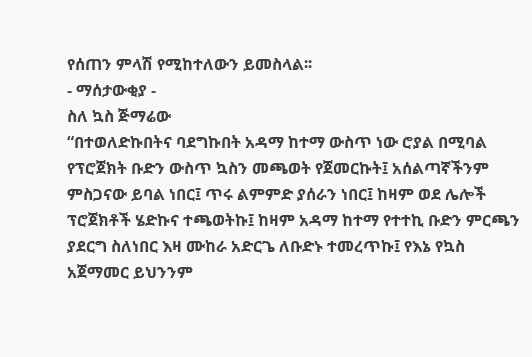የሰጠን ምላሽ የሚከተለውን ይመስላል፡፡
- ማሰታውቂያ -
ስለ ኳስ ጅማሬው
“በተወለድኩበትና ባደግኩበት አዳማ ከተማ ውስጥ ነው ሮያል በሚባል የፕሮጀክት ቡድን ውስጥ ኳስን መጫወት የጀመርኩት፤ አሰልጣኛችንም ምስጋናው ይባል ነበር፤ ጥሩ ልምምድ ያሰራን ነበር፤ ከዛም ወደ ሌሎች ፕሮጀክቶች ሄድኩና ተጫወትኩ፤ ከዛም አዳማ ከተማ የተተኪ ቡድን ምርጫን ያደርግ ስለነበር እዛ ሙከራ አድርጌ ለቡድኑ ተመረጥኩ፤ የእኔ የኳስ አጀማመር ይህንንም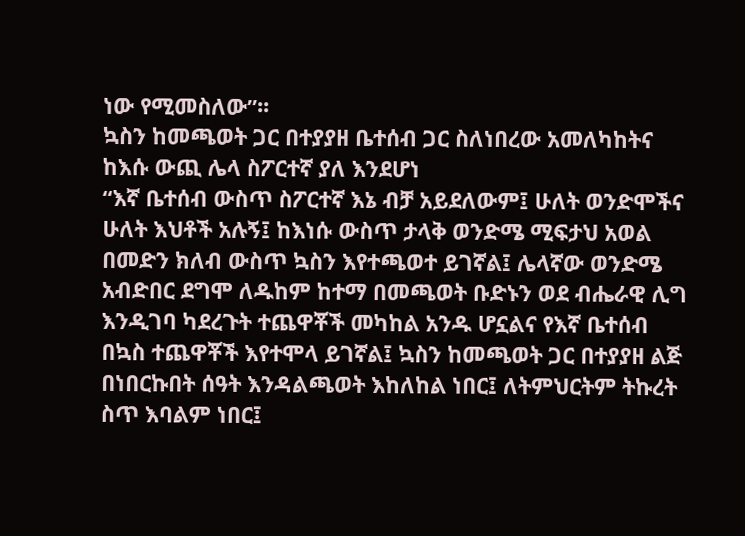ነው የሚመስለው”፡፡
ኳስን ከመጫወት ጋር በተያያዘ ቤተሰብ ጋር ስለነበረው አመለካከትና ከእሱ ውጪ ሌላ ስፖርተኛ ያለ እንደሆነ
“እኛ ቤተሰብ ውስጥ ስፖርተኛ እኔ ብቻ አይደለውም፤ ሁለት ወንድሞችና ሁለት እህቶች አሉኝ፤ ከእነሱ ውስጥ ታላቅ ወንድሜ ሚፍታህ አወል በመድን ክለብ ውስጥ ኳስን እየተጫወተ ይገኛል፤ ሌላኛው ወንድሜ አብድበር ደግሞ ለዱከም ከተማ በመጫወት ቡድኑን ወደ ብሔራዊ ሊግ እንዲገባ ካደረጉት ተጨዋቾች መካከል አንዱ ሆኗልና የእኛ ቤተሰብ በኳስ ተጨዋቾች እየተሞላ ይገኛል፤ ኳስን ከመጫወት ጋር በተያያዘ ልጅ በነበርኩበት ሰዓት እንዳልጫወት እከለከል ነበር፤ ለትምህርትም ትኩረት ስጥ እባልም ነበር፤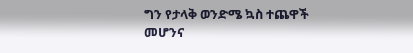ግን የታላቅ ወንድሜ ኳስ ተጨዋች መሆንና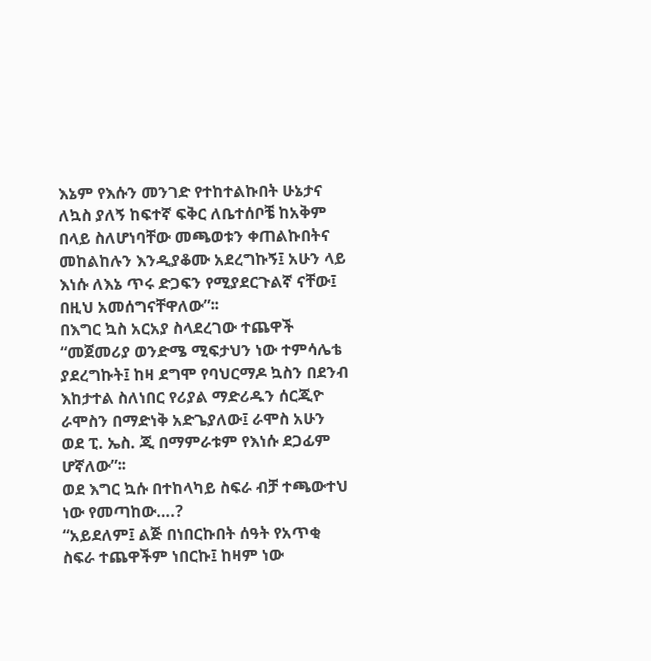እኔም የእሱን መንገድ የተከተልኩበት ሁኔታና ለኳስ ያለኝ ከፍተኛ ፍቅር ለቤተሰቦቼ ከአቅም በላይ ስለሆነባቸው መጫወቱን ቀጠልኩበትና መከልከሉን እንዲያቆሙ አደረግኩኝ፤ አሁን ላይ እነሱ ለእኔ ጥሩ ድጋፍን የሚያደርጉልኛ ናቸው፤ በዚህ አመሰግናቸዋለው”፡፡
በእግር ኳስ አርአያ ስላደረገው ተጨዋች
“መጀመሪያ ወንድሜ ሚፍታህን ነው ተምሳሌቴ ያደረግኩት፤ ከዛ ደግሞ የባህርማዶ ኳስን በደንብ እከታተል ስለነበር የሪያል ማድሪዱን ሰርጂዮ ራሞስን በማድነቅ አድጌያለው፤ ራሞስ አሁን ወደ ፒ. ኤስ. ጂ በማምራቱም የእነሱ ደጋፊም ሆኛለው”፡፡
ወደ እግር ኳሱ በተከላካይ ስፍራ ብቻ ተጫውተህ ነው የመጣከው….?
“አይደለም፤ ልጅ በነበርኩበት ሰዓት የአጥቂ ስፍራ ተጨዋችም ነበርኩ፤ ከዛም ነው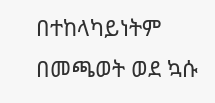በተከላካይነትም በመጫወት ወደ ኳሱ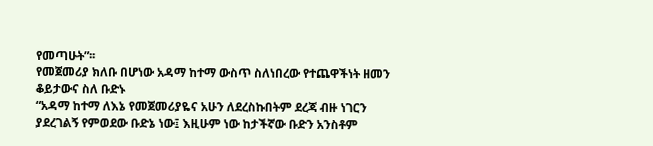የመጣሁት”፡፡
የመጀመሪያ ክለቡ በሆነው አዳማ ከተማ ውስጥ ስለነበረው የተጨዋችነት ዘመን ቆይታውና ስለ ቡድኑ
“አዳማ ከተማ ለእኔ የመጀመሪያዬና አሁን ለደረስኩበትም ደረጃ ብዙ ነገርን ያደረገልኝ የምወደው ቡድኔ ነው፤ እዚሁም ነው ከታችኛው ቡድን አንስቶም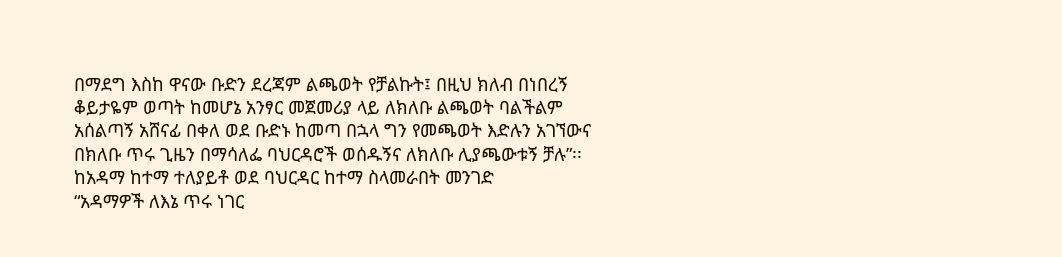በማደግ እስከ ዋናው ቡድን ደረጃም ልጫወት የቻልኩት፤ በዚህ ክለብ በነበረኝ ቆይታዬም ወጣት ከመሆኔ አንፃር መጀመሪያ ላይ ለክለቡ ልጫወት ባልችልም አሰልጣኝ አሸናፊ በቀለ ወደ ቡድኑ ከመጣ በኋላ ግን የመጫወት እድሉን አገኘውና በክለቡ ጥሩ ጊዜን በማሳለፌ ባህርዳሮች ወሰዱኝና ለክለቡ ሊያጫውቱኝ ቻሉ”፡፡
ከአዳማ ከተማ ተለያይቶ ወደ ባህርዳር ከተማ ስላመራበት መንገድ
“አዳማዎች ለእኔ ጥሩ ነገር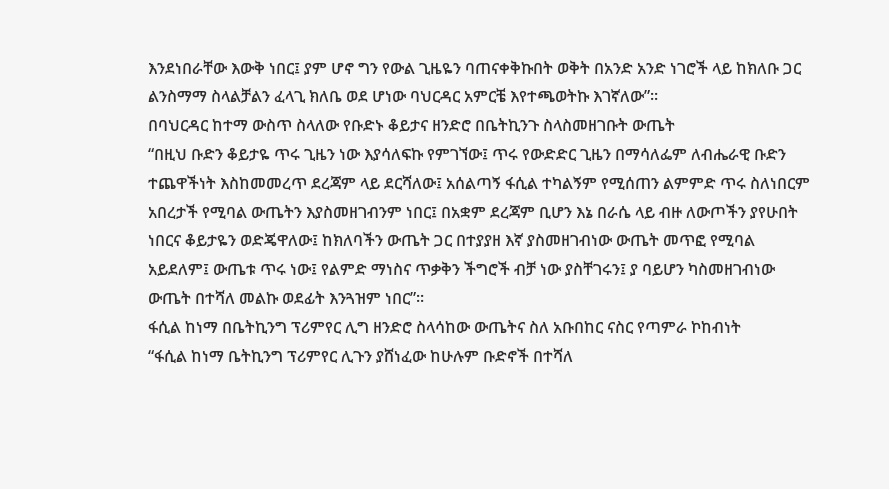እንደነበራቸው እውቅ ነበር፤ ያም ሆኖ ግን የውል ጊዜዬን ባጠናቀቅኩበት ወቅት በአንድ አንድ ነገሮች ላይ ከክለቡ ጋር ልንስማማ ስላልቻልን ፈላጊ ክለቤ ወደ ሆነው ባህርዳር አምርቼ እየተጫወትኩ እገኛለው”፡፡
በባህርዳር ከተማ ውስጥ ስላለው የቡድኑ ቆይታና ዘንድሮ በቤትኪንጉ ስላስመዘገቡት ውጤት
“በዚህ ቡድን ቆይታዬ ጥሩ ጊዜን ነው እያሳለፍኩ የምገኘው፤ ጥሩ የውድድር ጊዜን በማሳለፌም ለብሔራዊ ቡድን ተጨዋችነት እስከመመረጥ ደረጃም ላይ ደርሻለው፤ አሰልጣኝ ፋሲል ተካልኝም የሚሰጠን ልምምድ ጥሩ ስለነበርም አበረታች የሚባል ውጤትን እያስመዘገብንም ነበር፤ በአቋም ደረጃም ቢሆን እኔ በራሴ ላይ ብዙ ለውጦችን ያየሁበት ነበርና ቆይታዬን ወድጄዋለው፤ ከክለባችን ውጤት ጋር በተያያዘ እኛ ያስመዘገብነው ውጤት መጥፎ የሚባል አይደለም፤ ውጤቱ ጥሩ ነው፤ የልምድ ማነስና ጥቃቅን ችግሮች ብቻ ነው ያስቸገሩን፤ ያ ባይሆን ካስመዘገብነው ውጤት በተሻለ መልኩ ወደፊት እንጓዝም ነበር”፡፡
ፋሲል ከነማ በቤትኪንግ ፕሪምየር ሊግ ዘንድሮ ስላሳከው ውጤትና ስለ አቡበከር ናስር የጣምራ ኮከብነት
“ፋሲል ከነማ ቤትኪንግ ፕሪምየር ሊጉን ያሸነፈው ከሁሉም ቡድኖች በተሻለ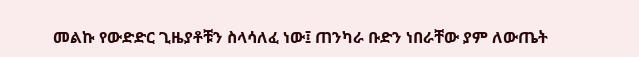መልኩ የውድድር ጊዜያቶቹን ስላሳለፈ ነው፤ ጠንካራ ቡድን ነበራቸው ያም ለውጤት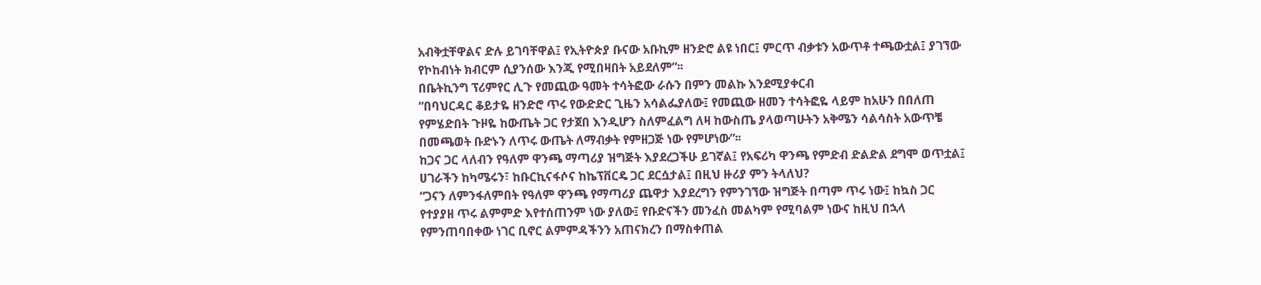አብቅቷቸዋልና ድሉ ይገባቸዋል፤ የኢትዮጵያ ቡናው አቡኪም ዘንድሮ ልዩ ነበር፤ ምርጥ ብቃቱን አውጥቶ ተጫውቷል፤ ያገኘው የኮከብነት ክብርም ሲያንሰው እንጂ የሚበዛበት አይደለም”፡፡
በቤትኪንግ ፕሪምየር ሊጉ የመጪው ዓመት ተሳትፎው ራሱን በምን መልኩ እንደሚያቀርብ
“በባህርዳር ቆይታዬ ዘንድሮ ጥሩ የውድድር ጊዜን አሳልፌያለው፤ የመጪው ዘመን ተሳትፎዬ ላይም ከአሁን በበለጠ የምሄድበት ጉዞዬ ከውጤት ጋር የታጀበ እንዲሆን ስለምፈልግ ለዛ ከውስጤ ያላወጣሁትን አቅሜን ሳልሳስት አውጥቼ በመጫወት ቡድኑን ለጥሩ ውጤት ለማብቃት የምዘጋጅ ነው የምሆነው”፡፡
ከጋና ጋር ላለብን የዓለም ዋንጫ ማጣሪያ ዝግጅት እያደረጋችሁ ይገኛል፤ የአፍሪካ ዋንጫ የምድብ ድልድል ደግሞ ወጥቷል፤ ሀገራችን ከካሜሩን፣ ከቡርኪናፋሶና ከኬፕቨርዴ ጋር ደርሷታል፤ በዚህ ዙሪያ ምን ትላለህ?
“ጋናን ለምንፋለምበት የዓለም ዋንጫ የማጣሪያ ጨዋታ እያደረግን የምንገኘው ዝግጅት በጣም ጥሩ ነው፤ ከኳስ ጋር የተያያዘ ጥሩ ልምምድ እየተሰጠንም ነው ያለው፤ የቡድናችን መንፈስ መልካም የሚባልም ነውና ከዚህ በኋላ የምንጠባበቀው ነገር ቢኖር ልምምዳችንን አጠናክረን በማስቀጠል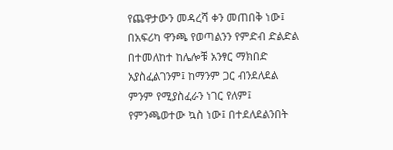የጨዋታውን መዳረሻ ቀን መጠበቅ ነው፤ በአፍሪካ ዋንጫ የወጣልንን የምድብ ድልድል በተመለከተ ከሌሎቹ አንፃር ማክበድ አያስፈልገንም፤ ከማንም ጋር ብንደለደል ምንም የሚያስፈራን ነገር የለም፤ የምንጫወተው ኳስ ነው፤ በተደለደልንበት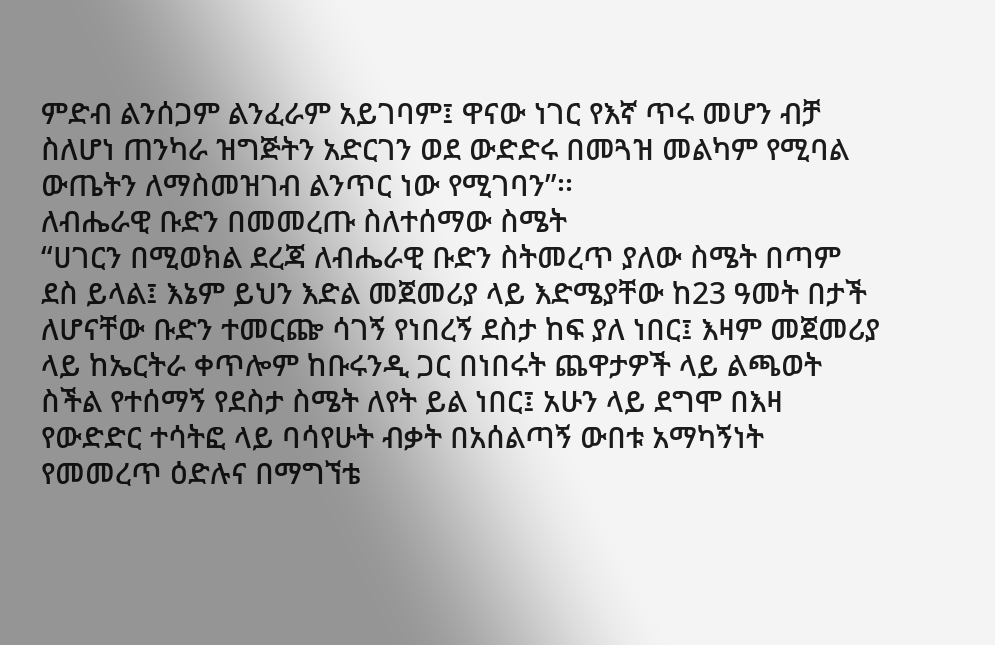ምድብ ልንሰጋም ልንፈራም አይገባም፤ ዋናው ነገር የእኛ ጥሩ መሆን ብቻ ስለሆነ ጠንካራ ዝግጅትን አድርገን ወደ ውድድሩ በመጓዝ መልካም የሚባል ውጤትን ለማስመዝገብ ልንጥር ነው የሚገባን”፡፡
ለብሔራዊ ቡድን በመመረጡ ስለተሰማው ስሜት
“ሀገርን በሚወክል ደረጃ ለብሔራዊ ቡድን ስትመረጥ ያለው ስሜት በጣም ደስ ይላል፤ እኔም ይህን እድል መጀመሪያ ላይ እድሜያቸው ከ23 ዓመት በታች ለሆናቸው ቡድን ተመርጬ ሳገኝ የነበረኝ ደስታ ከፍ ያለ ነበር፤ እዛም መጀመሪያ ላይ ከኤርትራ ቀጥሎም ከቡሩንዲ ጋር በነበሩት ጨዋታዎች ላይ ልጫወት ስችል የተሰማኝ የደስታ ስሜት ለየት ይል ነበር፤ አሁን ላይ ደግሞ በእዛ የውድድር ተሳትፎ ላይ ባሳየሁት ብቃት በአሰልጣኝ ውበቱ አማካኝነት የመመረጥ ዕድሉና በማግኘቴ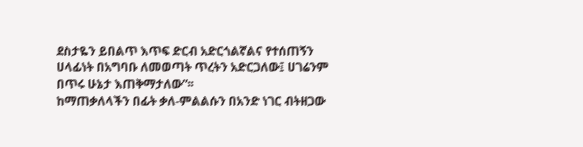ደስታዬን ይበልጥ እጥፍ ድርብ አድርጎልኛልና የተሰጠኝን ሀላፊነት በአግባቡ ለመወጣት ጥረትን አድርጋለው፤ ሀገሬንም በጥሩ ሁኔታ እጠቅማታለው”፡፡
ከማጠቃለላችን በፊት ቃለ-ምልልሱን በአንድ ነገር ብትዘጋው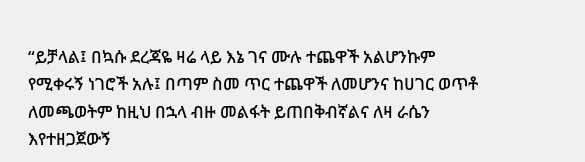“ይቻላል፤ በኳሱ ደረጃዬ ዛሬ ላይ እኔ ገና ሙሉ ተጨዋች አልሆንኩም የሚቀሩኝ ነገሮች አሉ፤ በጣም ስመ ጥር ተጨዋች ለመሆንና ከሀገር ወጥቶ ለመጫወትም ከዚህ በኋላ ብዙ መልፋት ይጠበቅብኛልና ለዛ ራሴን እየተዘጋጀውኝ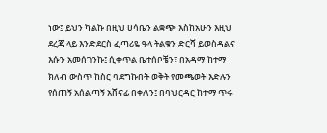ነው፤ ይህን ካልኩ በዚህ ሀሳቤን ልቋጭ እስከአሁን እዚህ ደረጃ ላይ እንድደርስ ፈጣሪዬ ዓላ ትልቁን ድርሻ ይወስዳልና እሱን አመሰገንኩ፤ ሲቀጥል ቤተሰቦቼን፣ በአዳማ ከተማ ክለብ ውስጥ ከስር ባደግኩበት ወቅት የመጫወት እድሉን የሰጠኝ አሰልጣኝ አሸናፊ በቀለን፤ በባህርዳር ከተማ ጥሩ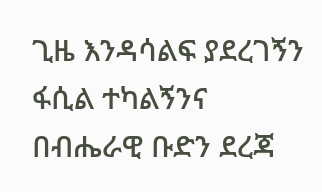ጊዜ እንዳሳልፍ ያደረገኝን ፋሲል ተካልኝንና በብሔራዊ ቡድን ደረጃ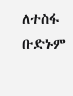ለተስፋ ቡድኑም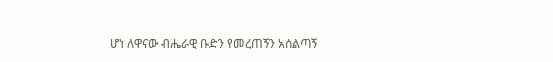ሆነ ለዋናው ብሔራዊ ቡድን የመረጠኝን አሰልጣኝ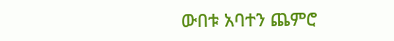ውበቱ አባተን ጨምሮ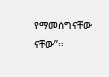የማመሰግናቸው ናቸው”፡፡